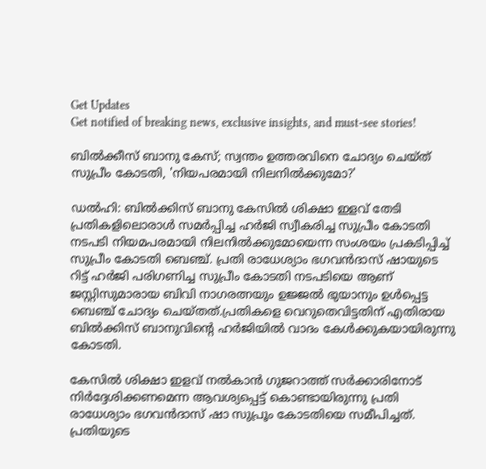Get Updates
Get notified of breaking news, exclusive insights, and must-see stories!

ബിൽക്കീസ് ബാനു കേസ്; സ്വന്തം ഉത്തരവിനെ ചോദ്യം ചെയ്ത് സുപ്രീം കോടതി, 'നിയപരമായി നിലനിൽക്കുമോ?'

ഡൽഹി: ബിൽക്കിസ് ബാനു കേസിൽ ശിക്ഷാ ഇളവ് തേടി പ്രതികളിലൊരാൾ സമർപ്പിച്ച ഹർജി സ്വീകരിച്ച സുപ്രീം കോടതി നടപടി നിയമപരമായി നിലനിൽക്കുമോയെന്ന സംശയം പ്രകടിപ്പിച്ച് സുപ്രീം കോടതി ബെഞ്ച്. പ്രതി രാധേശ്യാം ഭഗവൻദാസ് ഷായുടെ റിട്ട് ഹർജി പരിഗണിച്ച സുപ്രീം കോടതി നടപടിയെ ആണ് ജസ്റ്റിസുമാരായ ബിവി നാഗരത്നയും ഉജ്ജൽ ഭുയാനും ഉൾപ്പെട്ട ബെഞ്ച് ചോദ്യം ചെയ്തത്.പ്രതികളെ വെറുതെവിട്ടതിന് എതിരായ ബിൽക്കിസ് ബാനുവിന്റെ ഹർജിയിൽ വാദം കേൾക്കുകയായിരുന്നു കോടതി.

കേസിൽ ശിക്ഷാ ഇളവ് നൽകാൻ ഗുജറാത്ത് സർക്കാരിനോട് നിർദ്ദേശിക്കണമെന്ന ആവശ്യപ്പെട്ട് കൊണ്ടായിരുന്നു പ്രതി രാധേശ്യാം ഭഗവൻദാസ് ഷാ സുപ്രൂം കോടതിയെ സമീപിച്ചത്. പ്രതിയുടെ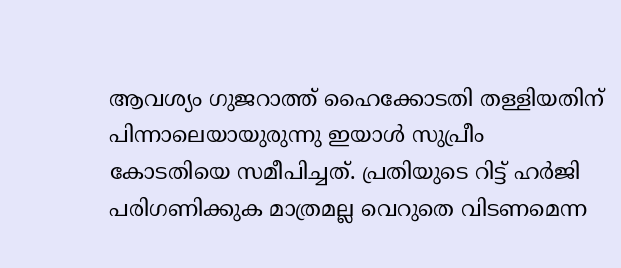ആവശ്യം ഗുജറാത്ത് ഹൈക്കോടതി തള്ളിയതിന് പിന്നാലെയായുരുന്നു ഇയാൾ സുപ്രീം കോടതിയെ സമീപിച്ചത്. പ്രതിയുടെ റിട്ട് ഹർജി പരിഗണിക്കുക മാത്രമല്ല വെറുതെ വിടണമെന്ന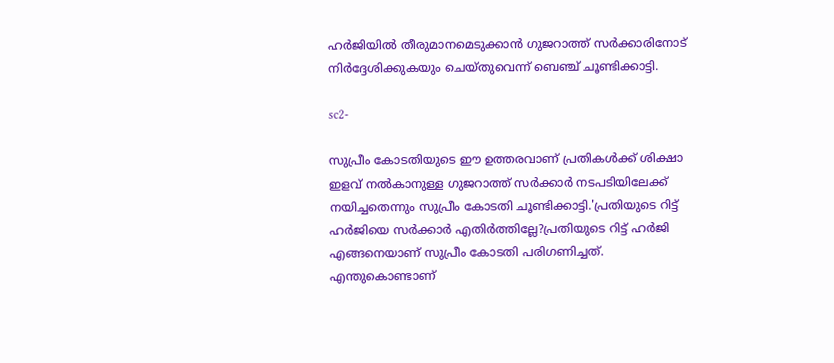ഹർജിയിൽ തീരുമാനമെടുക്കാൻ ഗുജറാത്ത് സർക്കാരിനോട് നിർദ്ദേശിക്കുകയും ചെയ്തുവെന്ന് ബെഞ്ച് ചൂണ്ടിക്കാട്ടി.

sc2-

സുപ്രീം കോടതിയുടെ ഈ ഉത്തരവാണ് പ്രതികൾക്ക് ശിക്ഷാ ഇളവ് നൽകാനുള്ള ഗുജറാത്ത് സർക്കാർ നടപടിയിലേക്ക് നയിച്ചതെന്നും സുപ്രീം കോടതി ചൂണ്ടിക്കാട്ടി.'പ്രതിയുടെ റിട്ട് ഹർജിയെ സർക്കാർ എതിർത്തില്ലേ?പ്രതിയുടെ റിട്ട് ഹർജി എങ്ങനെയാണ് സുപ്രീം കോടതി പരിഗണിച്ചത്. എന്തുകൊണ്ടാണ്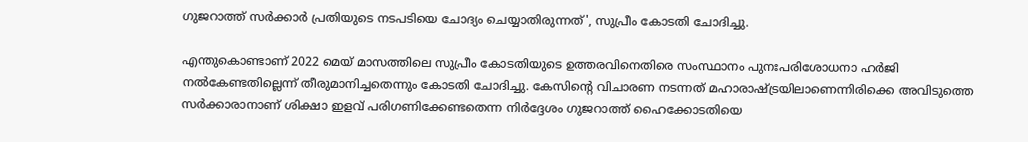ഗുജറാത്ത് സർക്കാർ പ്രതിയുടെ നടപടിയെ ചോദ്യം ചെയ്യാതിരുന്നത്', സുപ്രീം കോടതി ചോദിച്ചു.

എന്തുകൊണ്ടാണ് 2022 മെയ് മാസത്തിലെ സുപ്രീം കോടതിയുടെ ഉത്തരവിനെതിരെ സംസ്ഥാനം പുനഃപരിശോധനാ ഹർജി നൽകേണ്ടതില്ലെന്ന് തീരുമാനിച്ചതെന്നും കോടതി ചോദിച്ചു. കേസിന്റെ വിചാരണ നടന്നത് മഹാരാഷ്ട്രയിലാണെന്നിരിക്കെ അവിടുത്തെ സർക്കാരാനാണ് ശിക്ഷാ ഇളവ് പരിഗണിക്കേണ്ടതെന്ന നിർദ്ദേശം ഗുജറാത്ത് ഹൈക്കോടതിയെ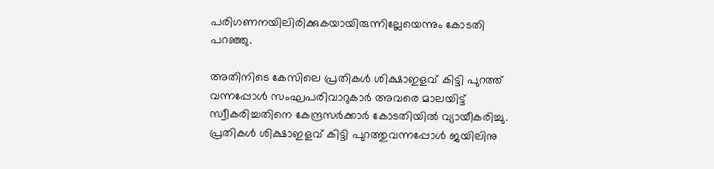പരിഗണനയിലിരിക്കുകയായിരുന്നില്ലേയെന്നും കോടതി പറഞ്ഞു.

അതിനിടെ കേസിലെ പ്രതികൾ ശിക്ഷാഇളവ് കിട്ടി പുറത്ത് വന്നപ്പോൾ സംഘപരിവാറുകാര്‍ അവരെ മാലയിട്ട് സ്വീകരിച്ചതിനെ കേന്ദ്രസർക്കാർ കോടതിയിൽ വ്യായീകരിച്ചു. പ്രതികൾ ശിക്ഷാഇളവ് കിട്ടി പുറത്തുവന്നപ്പോൾ ജയിലിനു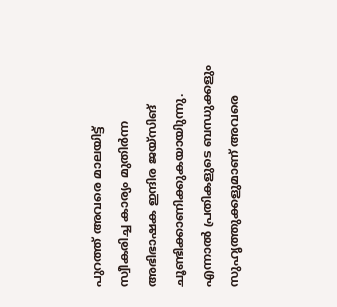പുറത്ത് അവരെ മാലയിട്ട് സ്വീകരിച്ച കാര്യം മുതിർന്ന അഭിഭാഷക ഇന്ദിര ജയ്‌സിങ് ചൂണ്ടിക്കാണിക്കുകയായിുന്നു. എന്നാൽ പ്രതികളുടെ ബന്ധുക്കളും സുഹൃത്തുക്കളുമാണ് അവരെ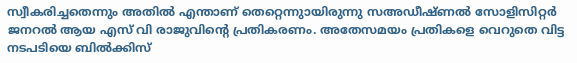സ്വീകരിച്ചതെന്നും അതിൽ എന്താണ് തെറ്റെന്നുായിരുന്നു സഅഡീഷ്ണൽ സോളിസിറ്റർ ജനറൽ ആയ എസ് വി രാജുവിന്റെ പ്രതികരണം. അതേസമയം പ്രതികളെ വെറുതെ വിട്ട നടപടിയെ ബിൽക്കിസ്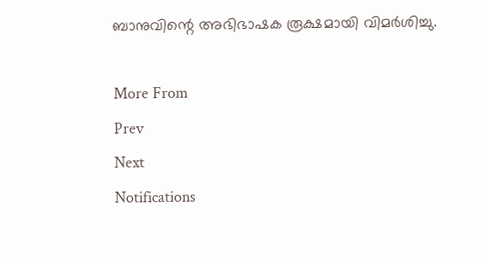ബാനുവിന്റെ അഭിഭാഷക രൂക്ഷമായി വിമർശിച്ചു.

More From
Prev
Next
Notifications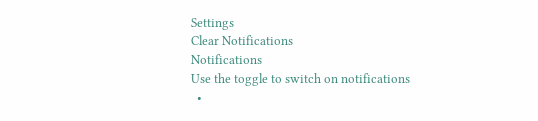Settings
Clear Notifications
Notifications
Use the toggle to switch on notifications
  •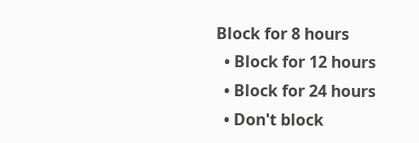Block for 8 hours
  • Block for 12 hours
  • Block for 24 hours
  • Don't block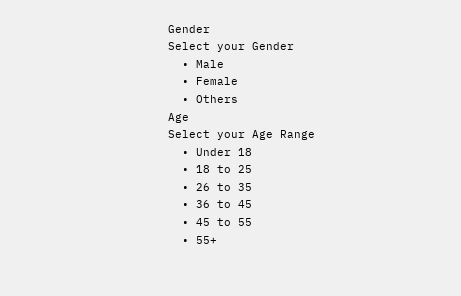Gender
Select your Gender
  • Male
  • Female
  • Others
Age
Select your Age Range
  • Under 18
  • 18 to 25
  • 26 to 35
  • 36 to 45
  • 45 to 55
  • 55+